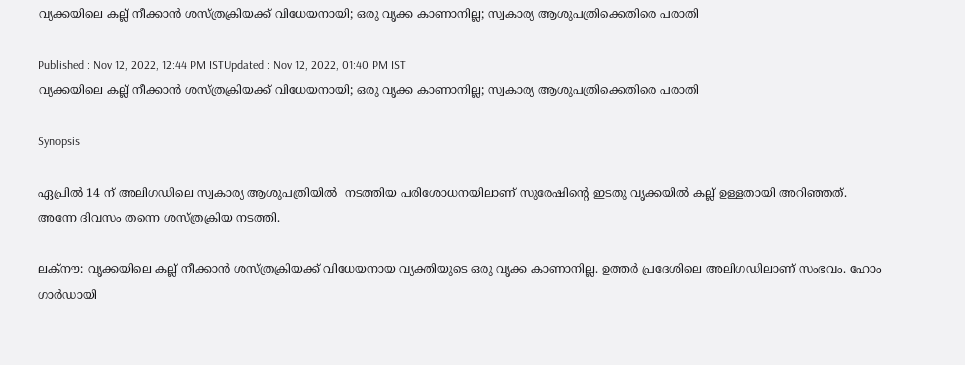വ്യക്കയിലെ കല്ല് നീക്കാന്‍ ശസ്ത്രക്രിയക്ക് വിധേയനായി; ഒരു വൃക്ക കാണാനില്ല; സ്വകാര്യ ആശുപത്രിക്കെതിരെ പരാതി

Published : Nov 12, 2022, 12:44 PM ISTUpdated : Nov 12, 2022, 01:40 PM IST
വ്യക്കയിലെ കല്ല് നീക്കാന്‍ ശസ്ത്രക്രിയക്ക് വിധേയനായി; ഒരു വൃക്ക കാണാനില്ല; സ്വകാര്യ ആശുപത്രിക്കെതിരെ പരാതി

Synopsis

ഏപ്രിൽ 14 ന് അലിഗഡിലെ സ്വകാര്യ ആശുപത്രിയിൽ  നടത്തിയ പരിശോധനയിലാണ് സുരേഷിന്റെ ഇടതു വൃക്കയിൽ കല്ല് ഉള്ളതായി അറിഞ്ഞത്. അന്നേ ദിവസം തന്നെ ശസ്ത്രക്രിയ നടത്തി.

ലക്നൗ: വൃക്കയിലെ കല്ല് നീക്കാൻ ശസ്ത്രക്രിയക്ക് വിധേയനായ വ്യക്തിയുടെ ഒരു വൃക്ക കാണാനില്ല. ഉത്തർ പ്രദേശിലെ അലിഗഡിലാണ് സംഭവം. ഹോം ഗാർഡായി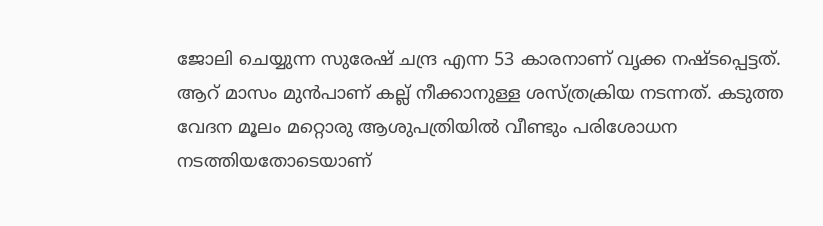ജോലി ചെയ്യുന്ന സുരേഷ് ചന്ദ്ര എന്ന 53 കാരനാണ് വൃക്ക നഷ്ടപ്പെട്ടത്. ആറ് മാസം മുൻപാണ് കല്ല് നീക്കാനുള്ള ശസ്ത്രക്രിയ നടന്നത്. കടുത്ത വേദന മൂലം മറ്റൊരു ആശുപത്രിയിൽ വീണ്ടും പരിശോധന നടത്തിയതോടെയാണ്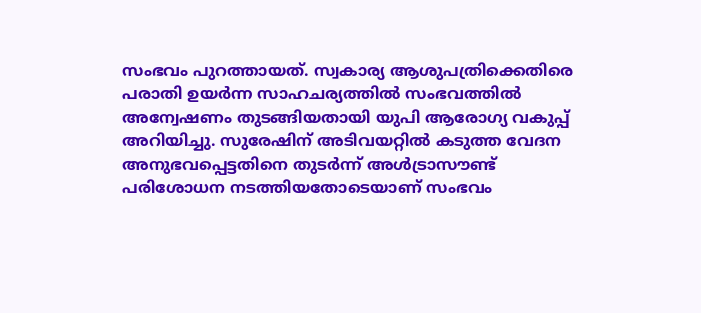സംഭവം പുറത്തായത്. സ്വകാര്യ ആശുപത്രിക്കെതിരെ പരാതി ഉയർന്ന സാഹചര്യത്തിൽ സംഭവത്തിൽ അന്വേഷണം തുടങ്ങിയതായി യുപി ആരോഗ്യ വകുപ്പ് അറിയിച്ചു. സുരേഷിന് അടിവയറ്റിൽ കടുത്ത വേദന അനുഭവപ്പെട്ടതിനെ തുടർന്ന് അൾട്രാസൗണ്ട് പരിശോധന നടത്തിയതോടെയാണ് സംഭവം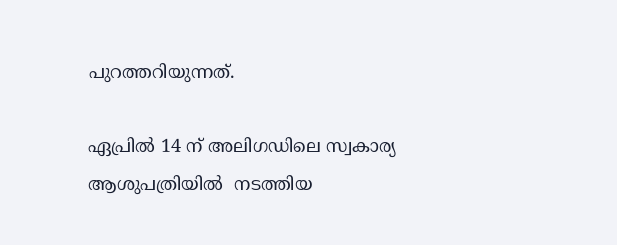പുറത്തറിയുന്നത്.

ഏപ്രിൽ 14 ന് അലിഗഡിലെ സ്വകാര്യ ആശുപത്രിയിൽ  നടത്തിയ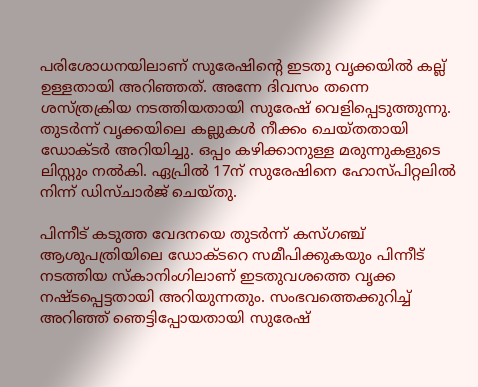പരിശോധനയിലാണ് സുരേഷിന്റെ ഇടതു വൃക്കയിൽ കല്ല് ഉള്ളതായി അറിഞ്ഞത്. അന്നേ ദിവസം തന്നെ ശസ്ത്രക്രിയ നടത്തിയതായി സുരേഷ് വെളിപ്പെടുത്തുന്നു. തുടർന്ന് വൃക്കയിലെ കല്ലുകൾ നീക്കം ചെയ്തതായി ഡോക്ടർ അറിയിച്ചു. ഒപ്പം കഴിക്കാനുള്ള മരുന്നുകളുടെ ലിസ്റ്റും നൽകി. ഏപ്രിൽ 17ന് സുരേഷിനെ ഹോസ്പിറ്റലിൽ നിന്ന് ‍ഡിസ്ചാർജ് ചെയ്തു.

പിന്നീട് കടുത്ത വേദനയെ തുടർന്ന് കസ്ഗഞ്ച് ആശുപത്രിയിലെ ‍ഡോക്ടറെ സമീപിക്കുകയും പിന്നീട് നടത്തിയ സ്കാനിംഗിലാണ് ഇടതുവശത്തെ വൃക്ക നഷ്ടപ്പെട്ടതായി അറിയുന്നതും. സംഭവത്തെക്കുറിച്ച് അറിഞ്ഞ് ഞെട്ടിപ്പോയതായി സുരേഷ്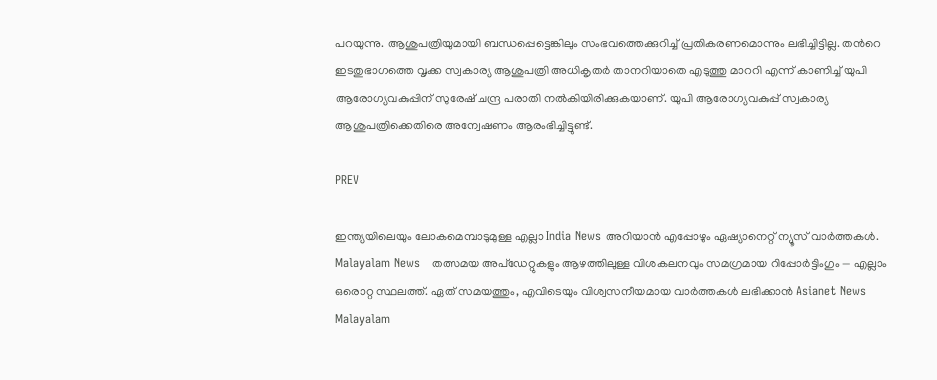പറയുന്നു. ആശുപത്രിയുമായി ബന്ധപ്പെട്ടെങ്കിലും സംഭവത്തെക്കുറിച്ച് പ്രതികരണമൊന്നും ലഭിച്ചിട്ടില്ല. തന്‍റെ ഇടതുഭാഗത്തെ വൃക്ക സ്വകാര്യ ആശുപത്രി അധികൃതര്‍ താനറിയാതെ എടുത്തു മാററി എന്ന് കാണിച്ച് യുപി ആരോഗ്യവകുപ്പിന് സുരേഷ് ചന്ദ്ര പരാതി നല്‍കിയിരിക്കുകയാണ്. യുപി ആരോഗ്യവകുപ്പ് സ്വകാര്യ ആശുപത്രിക്കെതിരെ അന്വേഷണം ആരംഭിച്ചിട്ടുണ്ട്.

PREV

ഇന്ത്യയിലെയും ലോകമെമ്പാടുമുള്ള എല്ലാ India News അറിയാൻ എപ്പോഴും ഏഷ്യാനെറ്റ് ന്യൂസ് വാർത്തകൾ. Malayalam News   തത്സമയ അപ്‌ഡേറ്റുകളും ആഴത്തിലുള്ള വിശകലനവും സമഗ്രമായ റിപ്പോർട്ടിംഗും — എല്ലാം ഒരൊറ്റ സ്ഥലത്ത്. ഏത് സമയത്തും, എവിടെയും വിശ്വസനീയമായ വാർത്തകൾ ലഭിക്കാൻ Asianet News Malayalam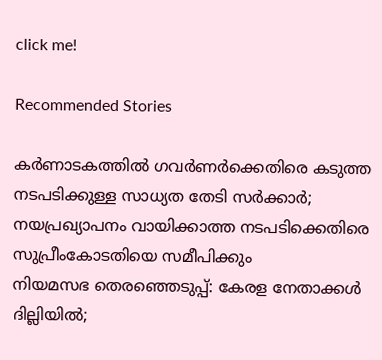click me!

Recommended Stories

കർണാടകത്തിൽ ഗവർണർക്കെതിരെ കടുത്ത നടപടിക്കുള്ള സാധ്യത തേടി സർക്കാർ; നയപ്രഖ്യാപനം വായിക്കാത്ത നടപടിക്കെതിരെ സുപ്രീംകോടതിയെ സമീപിക്കും
നിയമസഭ തെരഞ്ഞെടുപ്പ്: കേരള നേതാക്കള്‍ ദില്ലിയില്‍;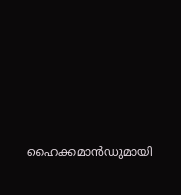ഹൈക്കമാന്‍ഡുമായി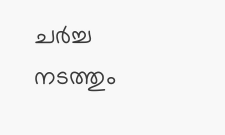ചർച്ച നടത്തും